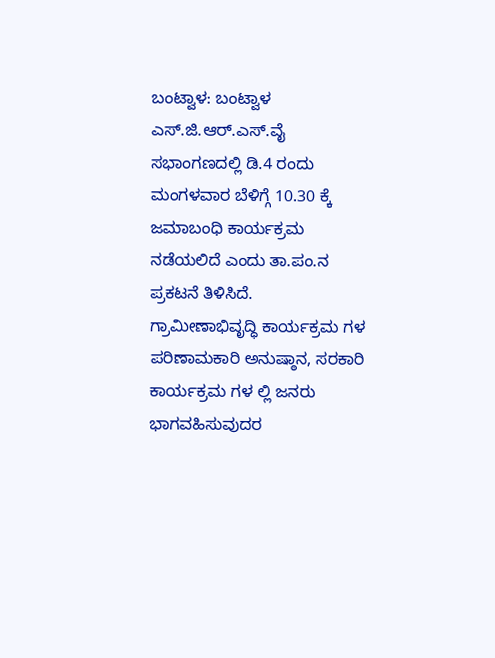ಬಂಟ್ವಾಳ: ಬಂಟ್ವಾಳ ಎಸ್.ಜಿ.ಆರ್.ಎಸ್.ವೈ ಸಭಾಂಗಣದಲ್ಲಿ ಡಿ.4 ರಂದು ಮಂಗಳವಾರ ಬೆಳಿಗ್ಗೆ 10.30 ಕ್ಕೆ ಜಮಾಬಂಧಿ ಕಾರ್ಯಕ್ರಮ ನಡೆಯಲಿದೆ ಎಂದು ತಾ.ಪಂ.ನ ಪ್ರಕಟನೆ ತಿಳಿಸಿದೆ.
ಗ್ರಾಮೀಣಾಭಿವೃದ್ಧಿ ಕಾರ್ಯಕ್ರಮ ಗಳ ಪರಿಣಾಮಕಾರಿ ಅನುಷ್ಠಾನ, ಸರಕಾರಿ ಕಾರ್ಯಕ್ರಮ ಗಳ ಲ್ಲಿ ಜನರು ಭಾಗವಹಿಸುವುದರ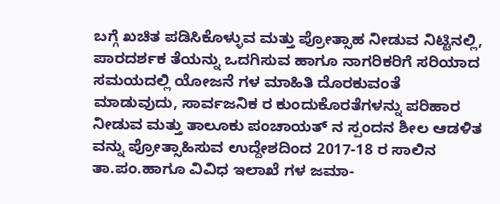ಬಗ್ಗೆ ಖಚಿತ ಪಡಿಸಿಕೊಳ್ಳುವ ಮತ್ತು ಪ್ರೋತ್ಸಾಹ ನೀಡುವ ನಿಟ್ಟಿನಲ್ಲಿ, ಪಾರದರ್ಶಕ ತೆಯನ್ನು ಒದಗಿಸುವ ಹಾಗೂ ನಾಗರಿಕರಿಗೆ ಸರಿಯಾದ ಸಮಯದಲ್ಲಿ ಯೋಜನೆ ಗಳ ಮಾಹಿತಿ ದೊರಕುವಂತೆ ಮಾಡುವುದು, ಸಾರ್ವಜನಿಕ ರ ಕುಂದುಕೊರತೆಗಳನ್ನು ಪರಿಹಾರ ನೀಡುವ ಮತ್ತು ತಾಲೂಕು ಪಂಚಾಯತ್ ನ ಸ್ಪಂದನ ಶೀಲ ಆಡಳಿತ ವನ್ನು ಪ್ರೋತ್ಸಾಹಿಸುವ ಉದ್ದೇಶದಿಂದ 2017-18 ರ ಸಾಲಿನ ತಾ.ಪಂ.ಹಾಗೂ ವಿವಿಧ ಇಲಾಖೆ ಗಳ ಜಮಾ-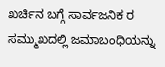ಖರ್ಚಿನ ಬಗ್ಗೆ ಸಾರ್ವಜನಿಕ ರ ಸಮ್ಮುಖದಲ್ಲಿ ಜಮಾಬಂಧಿಯನ್ನು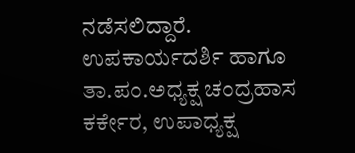ನಡೆಸಲಿದ್ದಾರೆ.
ಉಪಕಾರ್ಯದರ್ಶಿ ಹಾಗೂ ತಾ.ಪಂ.ಅಧ್ಯಕ್ಷ ಚಂದ್ರಹಾಸ ಕರ್ಕೇರ, ಉಪಾಧ್ಯಕ್ಷ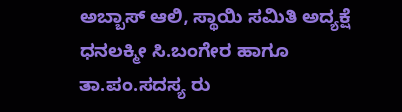ಅಬ್ಬಾಸ್ ಆಲಿ, ಸ್ಥಾಯಿ ಸಮಿತಿ ಅದ್ಯಕ್ಷೆ ಧನಲಕ್ಮೀ ಸಿ.ಬಂಗೇರ ಹಾಗೂ ತಾ.ಪಂ.ಸದಸ್ಯ ರು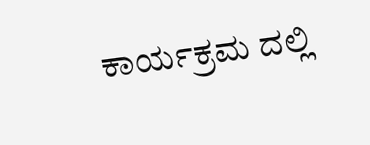ಕಾರ್ಯಕ್ರಮ ದಲ್ಲಿ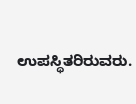ಉಪಸ್ಥಿತರಿರುವರು.